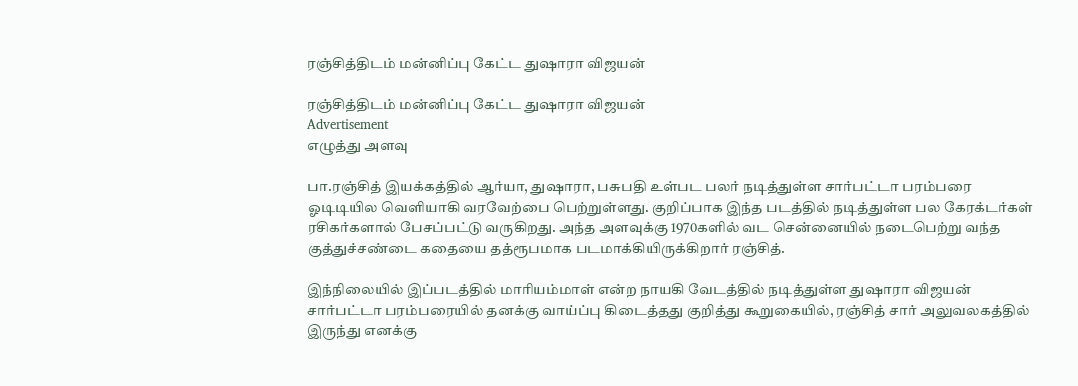ரஞ்சித்திடம் மன்னிப்பு கேட்ட துஷாரா விஜயன்

ரஞ்சித்திடம் மன்னிப்பு கேட்ட துஷாரா விஜயன்
Advertisement
எழுத்து அளவு

பா.ரஞ்சித் இயக்கத்தில் ஆர்யா, துஷாரா, பசுபதி உள்பட பலர் நடித்துள்ள சார்பட்டா பரம்பரை ஓடிடியில வெளியாகி வரவேற்பை பெற்றுள்ளது. குறிப்பாக இந்த படத்தில் நடித்துள்ள பல கேரக்டர்கள் ரசிகர்களால் பேசப்பட்டு வருகிறது. அந்த அளவுக்கு 1970களில் வட சென்னையில் நடைபெற்று வந்த குத்துச்சண்டை கதையை தத்ரூபமாக படமாக்கியிருக்கிறார் ரஞ்சித்.

இந்நிலையில் இப்படத்தில் மாரியம்மாள் என்ற நாயகி வேடத்தில் நடித்துள்ள துஷாரா விஜயன் சார்பட்டா பரம்பரையில் தனக்கு வாய்ப்பு கிடைத்தது குறித்து கூறுகையில், ரஞ்சித் சார் அலுவலகத்தில் இருந்து எனக்கு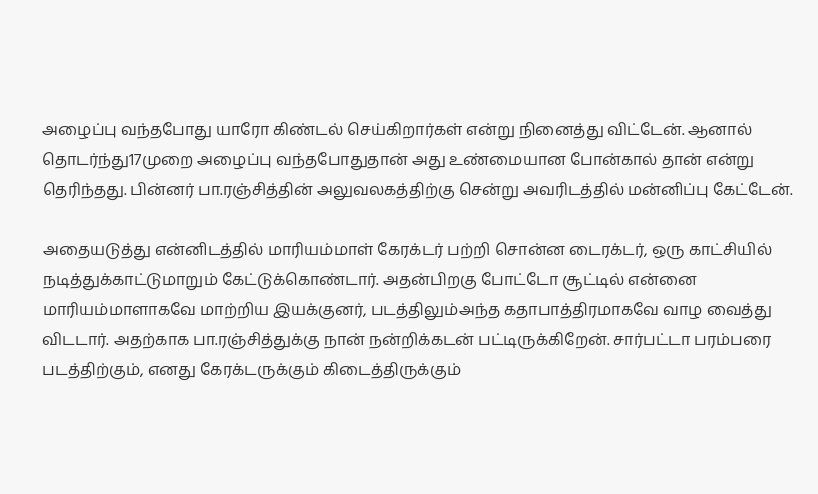அழைப்பு வந்தபோது யாரோ கிண்டல் செய்கிறார்கள் என்று நினைத்து விட்டேன். ஆனால் தொடர்ந்து17முறை அழைப்பு வந்தபோதுதான் அது உண்மையான போன்கால் தான் என்று தெரிந்தது. பின்னர் பா.ரஞ்சித்தின் அலுவலகத்திற்கு சென்று அவரிடத்தில் மன்னிப்பு கேட்டேன்.

அதையடுத்து என்னிடத்தில் மாரியம்மாள் கேரக்டர் பற்றி சொன்ன டைரக்டர், ஒரு காட்சியில் நடித்துக்காட்டுமாறும் கேட்டுக்கொண்டார். அதன்பிறகு போட்டோ சூட்டில் என்னை மாரியம்மாளாகவே மாற்றிய இயக்குனர், படத்திலும்அந்த கதாபாத்திரமாகவே வாழ வைத்து விடடார். அதற்காக பா.ரஞ்சித்துக்கு நான் நன்றிக்கடன் பட்டிருக்கிறேன். சார்பட்டா பரம்பரை படத்திற்கும், எனது கேரக்டருக்கும் கிடைத்திருக்கும்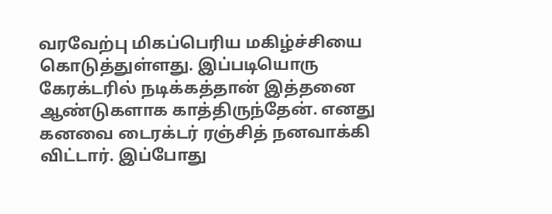வரவேற்பு மிகப்பெரிய மகிழ்ச்சியை கொடுத்துள்ளது. இப்படியொரு கேரக்டரில் நடிக்கத்தான் இத்தனை ஆண்டுகளாக காத்திருந்தேன். எனது கனவை டைரக்டர் ரஞ்சித் நனவாக்கி விட்டார். இப்போது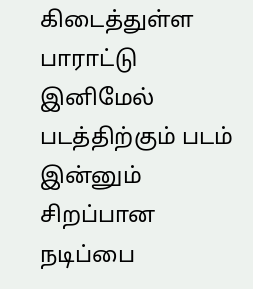கிடைத்துள்ள பாராட்டு இனிமேல் படத்திற்கும் படம் இன்னும் சிறப்பான நடிப்பை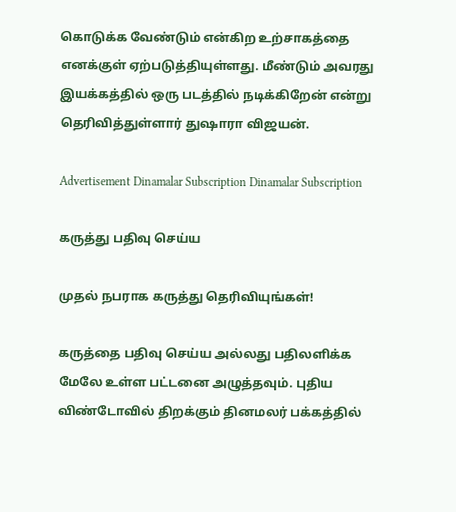கொடுக்க வேண்டும் என்கிற உற்சாகத்தை எனக்குள் ஏற்படுத்தியுள்ளது. மீண்டும் அவரது இயக்கத்தில் ஒரு படத்தில் நடிக்கிறேன் என்று தெரிவித்துள்ளார் துஷாரா விஜயன்.

Advertisement Dinamalar Subscription Dinamalar Subscription

கருத்து பதிவு செய்ய

முதல் நபராக கருத்து தெரிவியுங்கள்!

கருத்தை பதிவு செய்ய அல்லது பதிலளிக்க மேலே உள்ள பட்டனை அழுத்தவும். புதிய விண்டோவில் திறக்கும் தினமலர் பக்கத்தில்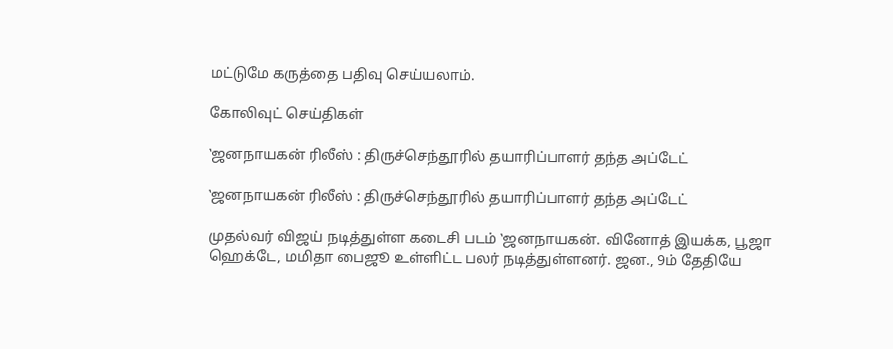மட்டுமே கருத்தை பதிவு செய்யலாம்.

கோலிவுட் செய்திகள்

‛ஜனநாயகன் ரிலீஸ் : திருச்செந்தூரில் தயாரிப்பாளர் தந்த அப்டேட்

‛ஜனநாயகன் ரிலீஸ் : திருச்செந்தூரில் தயாரிப்பாளர் தந்த அப்டேட்

முதல்வர் விஜய் நடித்துள்ள கடைசி படம் ‛ஜனநாயகன். வினோத் இயக்க, பூஜா ஹெக்டே, மமிதா பைஜூ உள்ளிட்ட பலர் நடித்துள்ளனர். ஜன., 9ம் தேதியே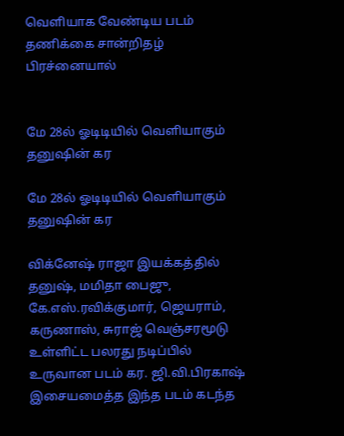வெளியாக வேண்டிய படம் தணிக்கை சான்றிதழ் பிரச்னையால்


மே 28ல் ஓடிடியில் வெளியாகும் தனுஷின் கர

மே 28ல் ஓடிடியில் வெளியாகும் தனுஷின் கர

விக்னேஷ் ராஜா இயக்கத்தில் தனுஷ், மமிதா பைஜு, கே.எஸ்.ரவிக்குமார், ஜெயராம், கருணாஸ், சுராஜ் வெஞ்சரமூடு உள்ளிட்ட பலரது நடிப்பில் உருவான படம் கர. ஜி.வி.பிரகாஷ் இசையமைத்த இந்த படம் கடந்த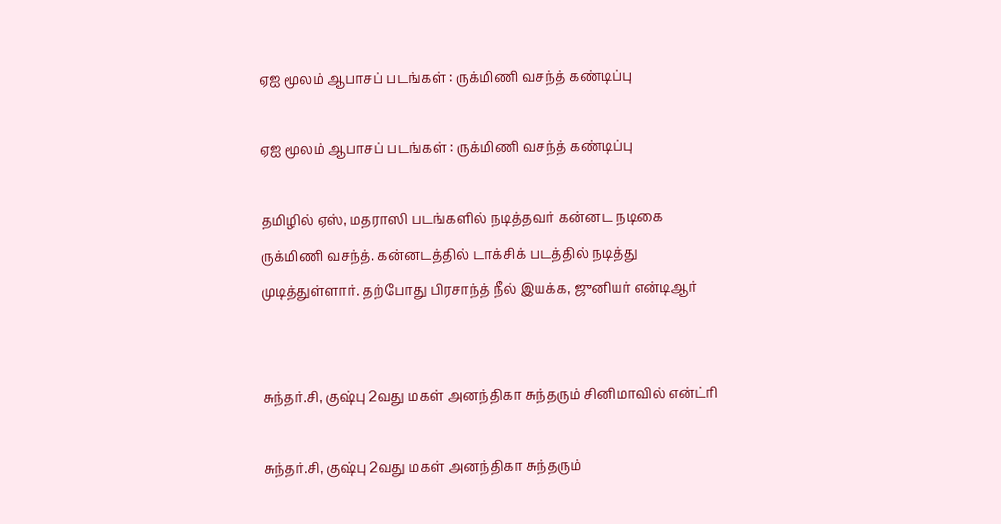ஏஐ மூலம் ஆபாசப் படங்கள் : ருக்மிணி வசந்த் கண்டிப்பு

ஏஐ மூலம் ஆபாசப் படங்கள் : ருக்மிணி வசந்த் கண்டிப்பு

தமிழில் ஏஸ், மதராஸி படங்களில் நடித்தவர் கன்னட நடிகை ருக்மிணி வசந்த். கன்னடத்தில் டாக்சிக் படத்தில் நடித்து முடித்துள்ளார். தற்போது பிரசாந்த் நீல் இயக்க, ஜுனியர் என்டிஆர்


சுந்தர்.சி, குஷ்பு 2வது மகள் அனந்திகா சுந்தரும் சினிமாவில் என்ட்ரி

சுந்தர்.சி, குஷ்பு 2வது மகள் அனந்திகா சுந்தரும்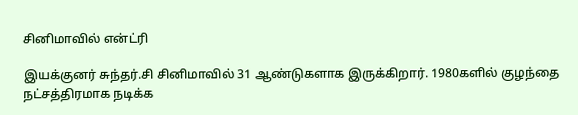சினிமாவில் என்ட்ரி

இயக்குனர் சுந்தர்.சி சினிமாவில் 31 ஆண்டுகளாக இருக்கிறார். 1980களில் குழந்தை நட்சத்திரமாக நடிக்க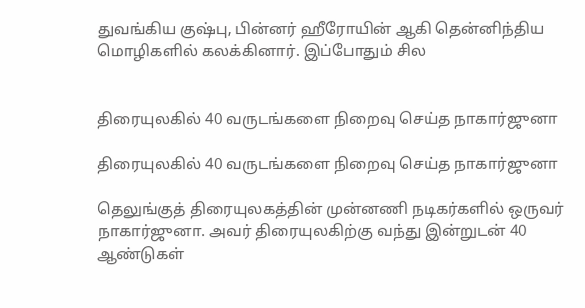துவங்கிய குஷ்பு, பின்னர் ஹீரோயின் ஆகி தென்னிந்திய மொழிகளில் கலக்கினார். இப்போதும் சில


திரையுலகில் 40 வருடங்களை நிறைவு செய்த நாகார்ஜுனா

திரையுலகில் 40 வருடங்களை நிறைவு செய்த நாகார்ஜுனா

தெலுங்குத் திரையுலகத்தின் முன்னணி நடிகர்களில் ஒருவர் நாகார்ஜுனா. அவர் திரையுலகிற்கு வந்து இன்றுடன் 40 ஆண்டுகள்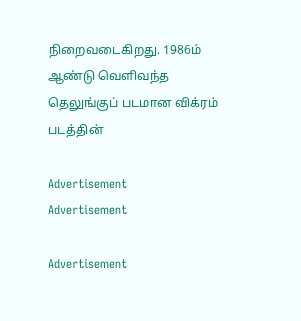நிறைவடைகிறது. 1986ம் ஆண்டு வெளிவந்த தெலுங்குப் படமான விக்ரம் படத்தின்

Advertisement
Advertisement

Advertisement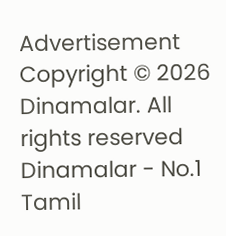Advertisement
Copyright © 2026 Dinamalar. All rights reserved Dinamalar - No.1 Tamil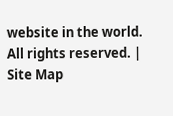website in the world. All rights reserved. | Site Map